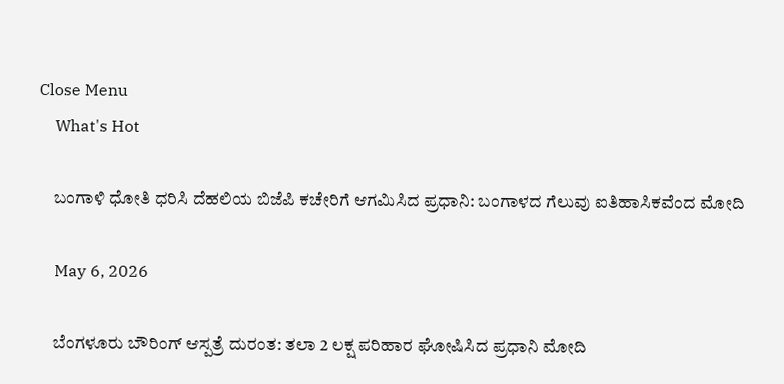Close Menu
    What's Hot

    ಬಂಗಾಳಿ ಧೋತಿ ಧರಿಸಿ ದೆಹಲಿಯ ಬಿಜೆಪಿ ಕಚೇರಿಗೆ ಆಗಮಿಸಿದ ಪ್ರಧಾನಿ: ಬಂಗಾಳದ ಗೆಲುವು ಐತಿಹಾಸಿಕವೆಂದ ಮೋದಿ

    May 6, 2026

    ಬೆಂಗಳೂರು ಬೌರಿಂಗ್ ಆಸ್ಪತ್ರೆ ದುರಂತ: ತಲಾ 2 ಲಕ್ಷ ಪರಿಹಾರ ಘೋಷಿಸಿದ ಪ್ರಧಾನಿ ಮೋದಿ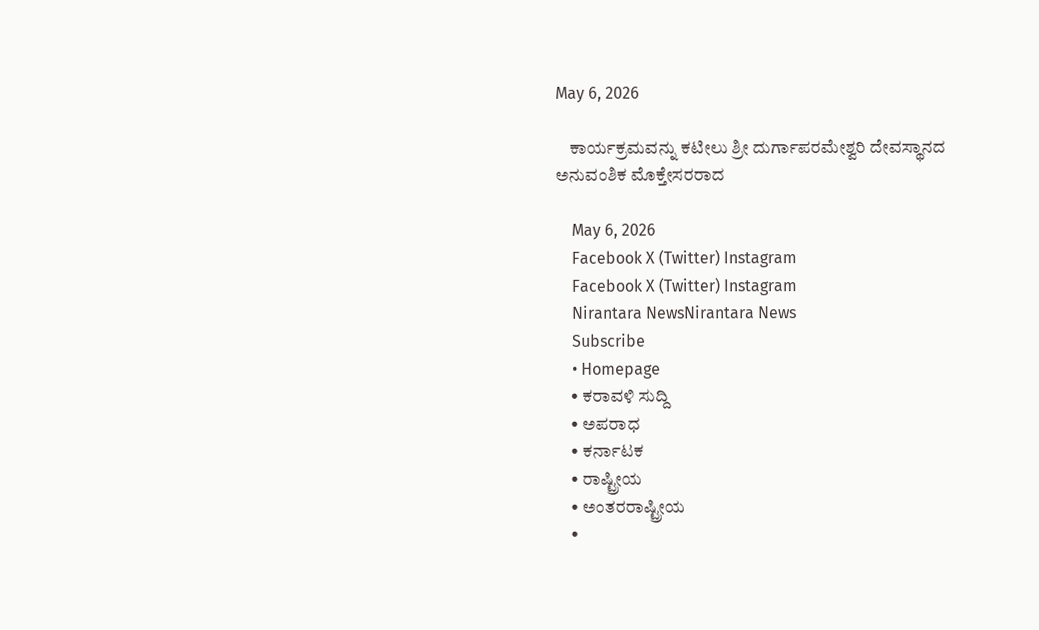May 6, 2026

    ಕಾರ್ಯಕ್ರಮವನ್ನು ಕಟೀಲು ಶ್ರೀ ದುರ್ಗಾಪರಮೇಶ್ವರಿ ದೇವಸ್ಥಾನದ ಅನುವಂಶಿಕ ಮೊಕ್ತೇಸರರಾದ

    May 6, 2026
    Facebook X (Twitter) Instagram
    Facebook X (Twitter) Instagram
    Nirantara NewsNirantara News
    Subscribe
    • Homepage
    • ಕರಾವಳಿ ಸುದ್ದಿ
    • ಅಪರಾಧ
    • ಕರ್ನಾಟಕ
    • ರಾಷ್ಟ್ರೀಯ
    • ಅಂತರರಾಷ್ಟ್ರೀಯ
    •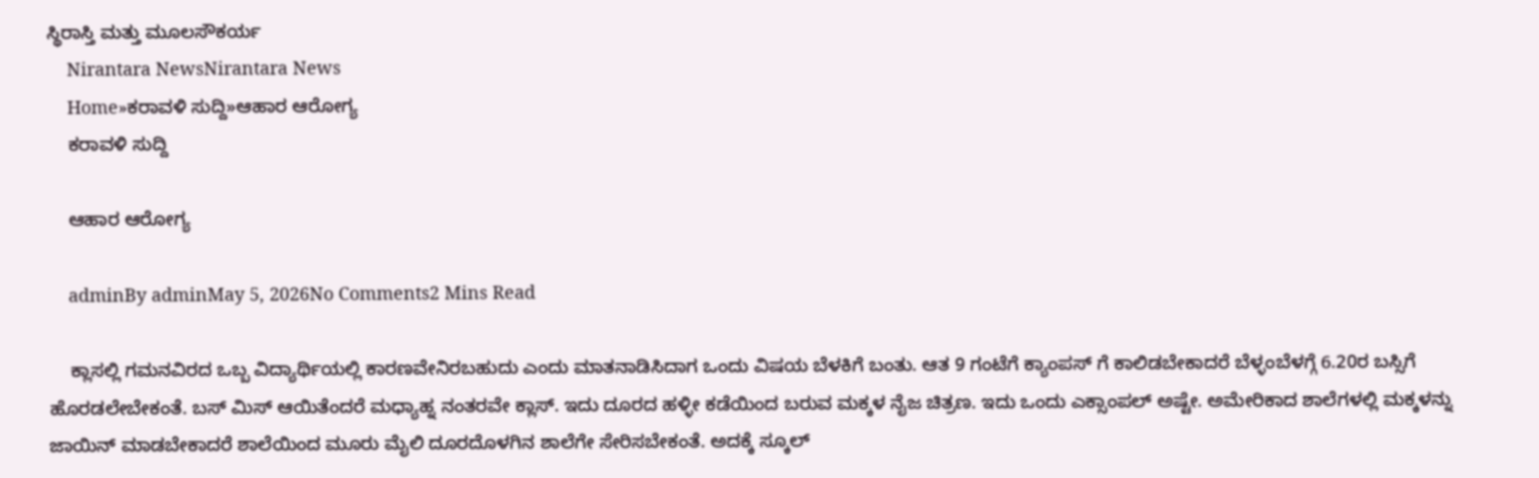ಸ್ಥಿರಾಸ್ತಿ ಮತ್ತು ಮೂಲಸೌಕರ್ಯ
    Nirantara NewsNirantara News
    Home»ಕರಾವಳಿ ಸುದ್ದಿ»ಆಹಾರ ಆರೋಗ್ಯ
    ಕರಾವಳಿ ಸುದ್ದಿ

    ಆಹಾರ ಆರೋಗ್ಯ

    adminBy adminMay 5, 2026No Comments2 Mins Read

    ಕ್ಲಾಸಲ್ಲಿ ಗಮನವಿರದ ಒಬ್ಬ ವಿದ್ಯಾರ್ಥಿಯಲ್ಲಿ ಕಾರಣವೇನಿರಬಹುದು ಎಂದು ಮಾತನಾಡಿಸಿದಾಗ ಒಂದು ವಿಷಯ ಬೆಳಕಿಗೆ ಬಂತು. ಆತ 9 ಗಂಟೆಗೆ ಕ್ಯಾಂಪಸ್ ಗೆ ಕಾಲಿಡಬೇಕಾದರೆ ಬೆಳ್ಳಂಬೆಳಗ್ಗೆ 6.20ರ ಬಸ್ಸಿಗೆ ಹೊರಡಲೇಬೇಕಂತೆ. ಬಸ್ ಮಿಸ್ ಆಯಿತೆಂದರೆ ಮಧ್ಯಾಹ್ನ ನಂತರವೇ ಕ್ಲಾಸ್. ಇದು ದೂರದ ಹಳ್ಳೀ ಕಡೆಯಿಂದ ಬರುವ ಮಕ್ಕಳ ನೈಜ ಚಿತ್ರಣ. ಇದು ಒಂದು ಎಕ್ಸಾಂಪಲ್ ಅಷ್ಟೇ. ಅಮೇರಿಕಾದ ಶಾಲೆಗಳಲ್ಲಿ ಮಕ್ಕಳನ್ನು ಜಾಯಿನ್ ಮಾಡಬೇಕಾದರೆ ಶಾಲೆಯಿಂದ ಮೂರು ಮೈಲಿ ದೂರದೊಳಗಿನ ಶಾಲೆಗೇ ಸೇರಿಸಬೇಕಂತೆ. ಅದಕ್ಕೆ ಸ್ಕೂಲ್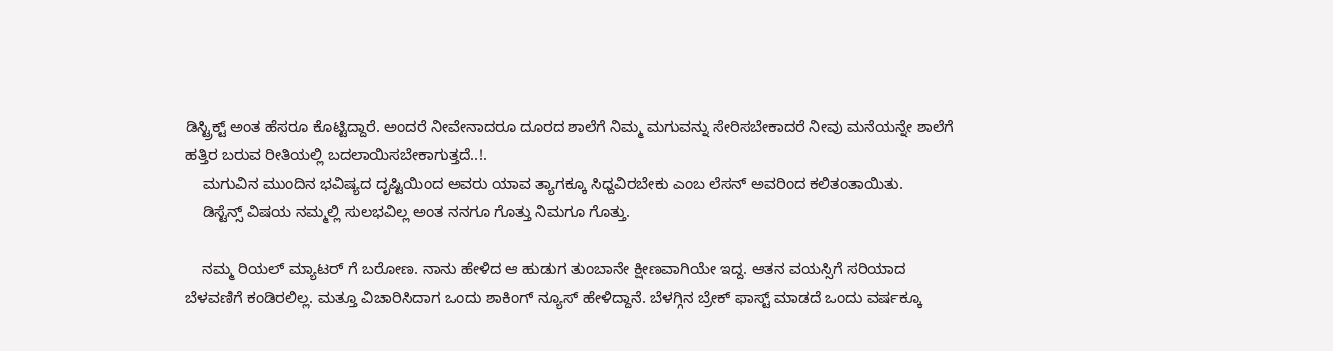ಡಿಸ್ಟ್ರಿಕ್ಟ್ ಅಂತ ಹೆಸರೂ ಕೊಟ್ಟಿದ್ದಾರೆ. ಅಂದರೆ ನೀವೇನಾದರೂ ದೂರದ ಶಾಲೆಗೆ ನಿಮ್ಮ ಮಗುವನ್ನು ಸೇರಿಸಬೇಕಾದರೆ ನೀವು ಮನೆಯನ್ನೇ ಶಾಲೆಗೆ ಹತ್ತಿರ ಬರುವ ರೀತಿಯಲ್ಲಿ ಬದಲಾಯಿಸಬೇಕಾಗುತ್ತದೆ..!.
    ಮಗುವಿನ ಮುಂದಿನ ಭವಿಷ್ಯದ ದೃಷ್ಟಿಯಿಂದ ಅವರು ಯಾವ ತ್ಯಾಗಕ್ಕೂ ಸಿಧ್ದವಿರಬೇಕು ಎಂಬ ಲೆಸನ್ ಅವರಿಂದ ಕಲಿತಂತಾಯಿತು.
    ಡಿಸ್ಟೆನ್ಸ್ ವಿಷಯ ನಮ್ಮಲ್ಲಿ ಸುಲಭವಿಲ್ಲ ಅಂತ ನನಗೂ ಗೊತ್ತು ನಿಮಗೂ ಗೊತ್ತು.

    ನಮ್ಮ ರಿಯಲ್ ಮ್ಯಾಟರ್ ಗೆ ಬರೋಣ. ನಾನು ಹೇಳಿದ ಆ ಹುಡುಗ ತುಂಬಾನೇ ಕ್ಷೀಣವಾಗಿಯೇ ಇದ್ದ. ಆತನ ವಯಸ್ಸಿಗೆ ಸರಿಯಾದ ಬೆಳವಣಿಗೆ ಕಂಡಿರಲಿಲ್ಲ. ಮತ್ತೂ ವಿಚಾರಿಸಿದಾಗ ಒಂದು ಶಾಕಿಂಗ್ ನ್ಯೂಸ್ ಹೇಳಿದ್ದಾನೆ. ಬೆಳಗ್ಗಿನ ಬ್ರೇಕ್ ಫಾಸ್ಟ್ ಮಾಡದೆ ಒಂದು ವರ್ಷಕ್ಕೂ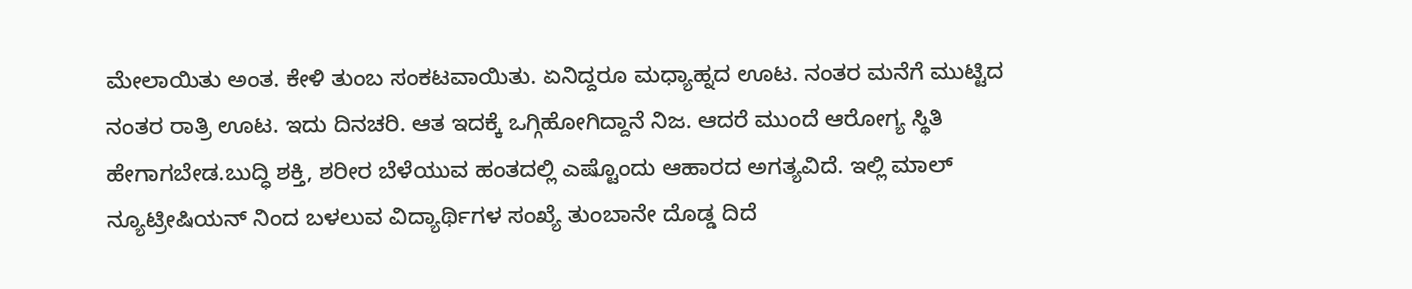ಮೇಲಾಯಿತು ಅಂತ. ಕೇಳಿ ತುಂಬ ಸಂಕಟವಾಯಿತು. ಏನಿದ್ದರೂ ಮಧ್ಯಾಹ್ನದ ಊಟ. ನಂತರ ಮನೆಗೆ ಮುಟ್ಟಿದ ನಂತರ ರಾತ್ರಿ ಊಟ. ಇದು ದಿನಚರಿ. ಆತ ಇದಕ್ಕೆ ಒಗ್ಗಿಹೋಗಿದ್ದಾನೆ ನಿಜ. ಆದರೆ ಮುಂದೆ ಆರೋಗ್ಯ ಸ್ಥಿತಿ ಹೇಗಾಗಬೇಡ.ಬುದ್ಧಿ ಶಕ್ತಿ, ಶರೀರ ಬೆಳೆಯುವ ಹಂತದಲ್ಲಿ ಎಷ್ಟೊಂದು ಆಹಾರದ ಅಗತ್ಯವಿದೆ. ಇಲ್ಲಿ ಮಾಲ್ ನ್ಯೂಟ್ರೀಷಿಯನ್ ನಿಂದ ಬಳಲುವ ವಿದ್ಯಾರ್ಥಿಗಳ ಸಂಖ್ಯೆ ತುಂಬಾನೇ ದೊಡ್ಡ ದಿದೆ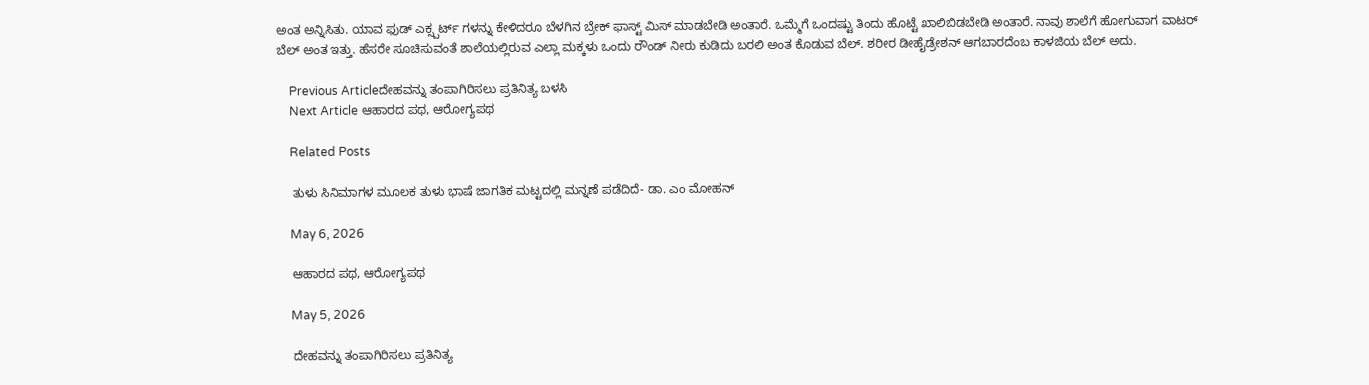ಅಂತ ಅನ್ನಿಸಿತು. ಯಾವ ಫುಡ್ ಎಕ್ಸ್ಪರ್ಟ್ ಗಳನ್ನು ಕೇಳಿದರೂ ಬೆಳಗಿನ ಬ್ರೇಕ್ ಫಾಸ್ಟ್ ಮಿಸ್ ಮಾಡಬೇಡಿ ಅಂತಾರೆ. ಒಮ್ಮೆಗೆ ಒಂದಷ್ಟು ತಿಂದು ಹೊಟ್ಟೆ ಖಾಲಿಬಿಡಬೇಡಿ ಅಂತಾರೆ. ನಾವು ಶಾಲೆಗೆ ಹೋಗುವಾಗ ವಾಟರ್ ಬೆಲ್ ಅಂತ ಇತ್ತು. ಹೆಸರೇ ಸೂಚಿಸುವಂತೆ ಶಾಲೆಯಲ್ಲಿರುವ ಎಲ್ಲಾ ಮಕ್ಕಳು ಒಂದು ರೌಂಡ್ ನೀರು ಕುಡಿದು ಬರಲಿ ಅಂತ ಕೊಡುವ ಬೆಲ್. ಶರೀರ ಡೀಹೈಡ್ರೇಶನ್ ಆಗಬಾರದೆಂಬ ಕಾಳಜಿಯ ಬೆಲ್ ಅದು.

    Previous Articleದೇಹವನ್ನು ತಂಪಾಗಿರಿಸಲು ಪ್ರತಿನಿತ್ಯ ಬಳಸಿ
    Next Article ಆಹಾರದ ಪಥ, ಆರೋಗ್ಯಪಥ

    Related Posts

    ತುಳು ಸಿನಿಮಾಗಳ ಮೂಲಕ ತುಳು ಭಾಷೆ ಜಾಗತಿಕ ಮಟ್ಟದಲ್ಲಿ ಮನ್ನಣೆ ಪಡೆದಿದೆ- ಡಾ. ಎಂ ಮೋಹನ್

    May 6, 2026

    ಆಹಾರದ ಪಥ, ಆರೋಗ್ಯಪಥ

    May 5, 2026

    ದೇಹವನ್ನು ತಂಪಾಗಿರಿಸಲು ಪ್ರತಿನಿತ್ಯ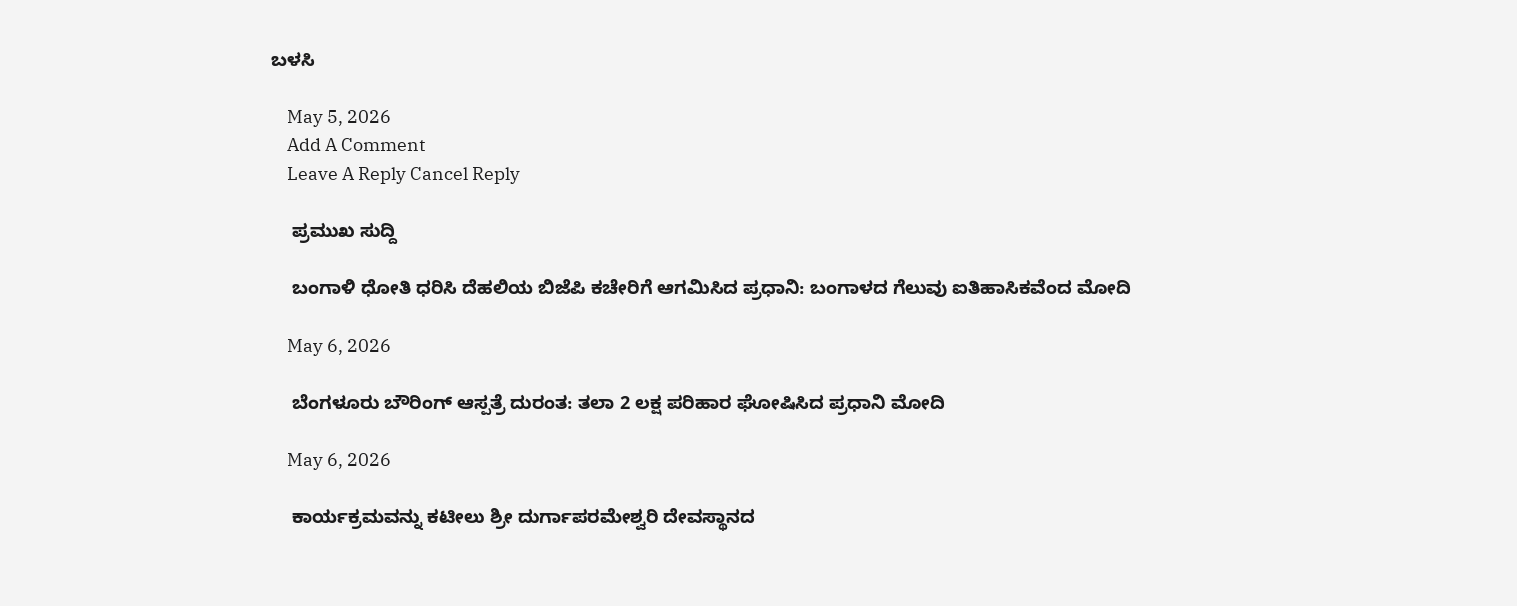ಬಳಸಿ

    May 5, 2026
    Add A Comment
    Leave A Reply Cancel Reply

    ಪ್ರಮುಖ ಸುದ್ದಿ

    ಬಂಗಾಳಿ ಧೋತಿ ಧರಿಸಿ ದೆಹಲಿಯ ಬಿಜೆಪಿ ಕಚೇರಿಗೆ ಆಗಮಿಸಿದ ಪ್ರಧಾನಿ: ಬಂಗಾಳದ ಗೆಲುವು ಐತಿಹಾಸಿಕವೆಂದ ಮೋದಿ

    May 6, 2026

    ಬೆಂಗಳೂರು ಬೌರಿಂಗ್ ಆಸ್ಪತ್ರೆ ದುರಂತ: ತಲಾ 2 ಲಕ್ಷ ಪರಿಹಾರ ಘೋಷಿಸಿದ ಪ್ರಧಾನಿ ಮೋದಿ

    May 6, 2026

    ಕಾರ್ಯಕ್ರಮವನ್ನು ಕಟೀಲು ಶ್ರೀ ದುರ್ಗಾಪರಮೇಶ್ವರಿ ದೇವಸ್ಥಾನದ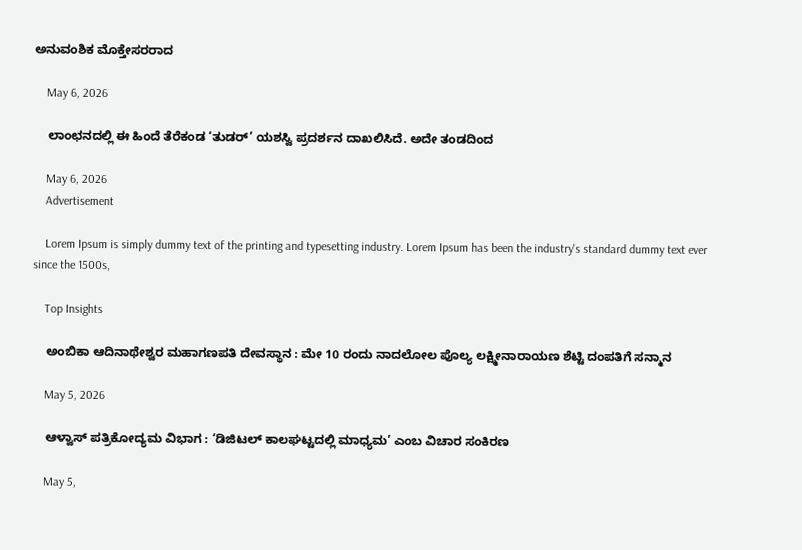ಅನುವಂಶಿಕ ಮೊಕ್ತೇಸರರಾದ

    May 6, 2026

    ಲಾಂಛನದಲ್ಲಿ ಈ ಹಿಂದೆ ತೆರೆಕಂಡ ‘ತುಡರ್’ ಯಶಸ್ವಿ ಪ್ರದರ್ಶನ ದಾಖಲಿಸಿದೆ. ಅದೇ ತಂಡದಿಂದ

    May 6, 2026
    Advertisement

    Lorem Ipsum is simply dummy text of the printing and typesetting industry. Lorem Ipsum has been the industry's standard dummy text ever since the 1500s,

    Top Insights

    ಅಂಬಿಕಾ ಆದಿನಾಥೇಶ್ವರ ಮಹಾಗಣಪತಿ ದೇವಸ್ಥಾನ : ಮೇ 10 ರಂದು ನಾದಲೋಲ ಪೊಲ್ಯ ಲಕ್ಷ್ಮೀನಾರಾಯಣ ಶೆಟ್ಟಿ ದಂಪತಿಗೆ ಸನ್ಮಾನ

    May 5, 2026

    ಆಳ್ವಾಸ್ ಪತ್ರಿಕೋದ್ಯಮ ವಿಭಾಗ : ‘ಡಿಜಿಟಲ್ ಕಾಲಘಟ್ಟದಲ್ಲಿ ಮಾಧ್ಯಮ’ ಎಂಬ ವಿಚಾರ ಸಂಕಿರಣ

    May 5,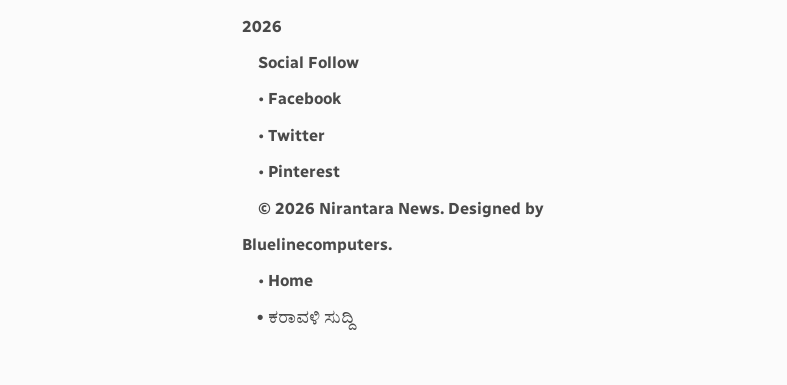2026
    Social Follow
    • Facebook
    • Twitter
    • Pinterest
    © 2026 Nirantara News. Designed by Bluelinecomputers.
    • Home
    • ಕರಾವಳಿ ಸುದ್ದಿ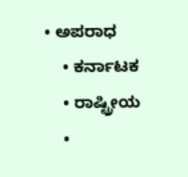• ಅಪರಾಧ
    • ಕರ್ನಾಟಕ
    • ರಾಷ್ಟ್ರೀಯ
    •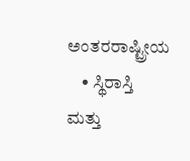ಅಂತರರಾಷ್ಟ್ರೀಯ
    • ಸ್ಥಿರಾಸ್ತಿ ಮತ್ತು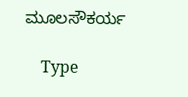ಮೂಲಸೌಕರ್ಯ

    Type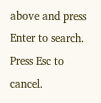above and press Enter to search. Press Esc to cancel.